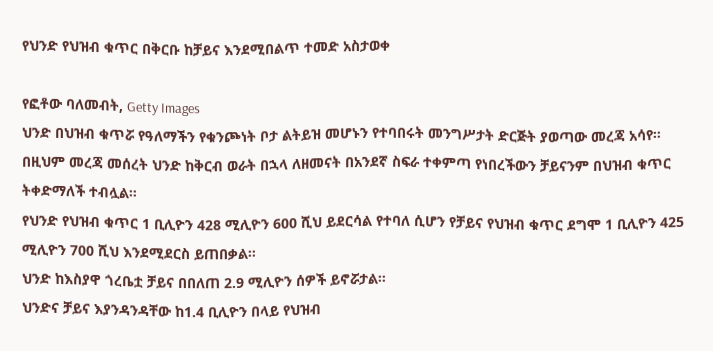የህንድ የህዝብ ቁጥር በቅርቡ ከቻይና እንደሚበልጥ ተመድ አስታወቀ

የፎቶው ባለመብት, Getty Images
ህንድ በህዝብ ቁጥሯ የዓለማችን የቁንጮነት ቦታ ልትይዝ መሆኑን የተባበሩት መንግሥታት ድርጅት ያወጣው መረጃ አሳየ።
በዚህም መረጃ መሰረት ህንድ ከቅርብ ወራት በኋላ ለዘመናት በአንደኛ ስፍራ ተቀምጣ የነበረችውን ቻይናንም በህዝብ ቁጥር ትቀድማለች ተብሏል።
የህንድ የህዝብ ቁጥር 1 ቢሊዮን 428 ሚሊዮን 600 ሺህ ይደርሳል የተባለ ሲሆን የቻይና የህዝብ ቁጥር ደግሞ 1 ቢሊዮን 425 ሚሊዮን 700 ሺህ እንደሚደርስ ይጠበቃል።
ህንድ ከእስያዋ ጎረቤቷ ቻይና በበለጠ 2.9 ሚሊዮን ሰዎች ይኖሯታል።
ህንድና ቻይና እያንዳንዳቸው ከ1.4 ቢሊዮን በላይ የህዝብ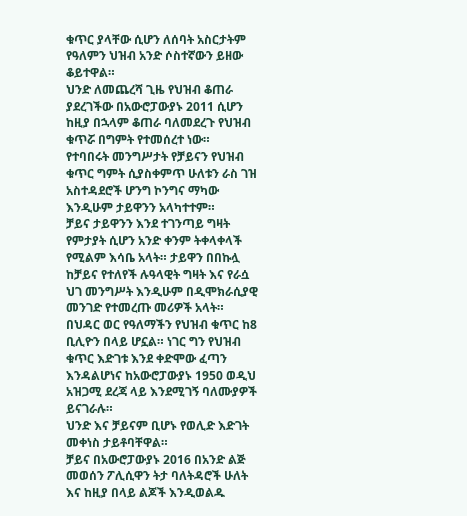ቁጥር ያላቸው ሲሆን ለሰባት አስርታትም የዓለምን ህዝብ አንድ ሶስተኛውን ይዘው ቆይተዋል።
ህንድ ለመጨረሻ ጊዜ የህዝብ ቆጠራ ያደረገችው በአውሮፓውያኑ 2011 ሲሆን ከዚያ በኋላም ቆጠራ ባለመደረጉ የህዝብ ቁጥሯ በግምት የተመሰረተ ነው።
የተባበሩት መንግሥታት የቻይናን የህዝብ ቁጥር ግምት ሲያስቀምጥ ሁለቱን ራስ ገዝ አስተዳደሮች ሆንግ ኮንግና ማካው እንዲሁም ታይዋንን አላካተተም።
ቻይና ታይዋንን እንደ ተገንጣይ ግዛት የምታያት ሲሆን አንድ ቀንም ትቀላቀላች የሚልም እሳቤ አላት። ታይዋን በበኩሏ ከቻይና የተለየች ሉዓላዊት ግዛት እና የራሷ ህገ መንግሥት እንዲሁም በዲሞክራሲያዊ መንገድ የተመረጡ መሪዎች አላት።
በህዳር ወር የዓለማችን የህዝብ ቁጥር ከ8 ቢሊዮን በላይ ሆኗል። ነገር ግን የህዝብ ቁጥር እድገቱ እንደ ቀድሞው ፈጣን እንዳልሆነና ከአውሮፓውያኑ 1950 ወዲህ አዝጋሚ ደረጃ ላይ እንደሚገኝ ባለሙያዎች ይናገራሉ።
ህንድ እና ቻይናም ቢሆኑ የወሊድ እድገት መቀነስ ታይቶባቸዋል።
ቻይና በአውሮፓውያኑ 2016 በአንድ ልጅ መወሰን ፖሊሲዋን ትታ ባለትዳሮች ሁለት እና ከዚያ በላይ ልጆች እንዲወልዱ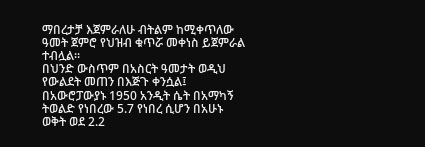ማበረታቻ እጀምራለሁ ብትልም ከሚቀጥለው ዓመት ጀምሮ የህዝብ ቁጥሯ መቀነስ ይጀምራል ተብሏል።
በህንድ ውስጥም በአስርት ዓመታት ወዲህ የውልደት መጠን በእጅጉ ቀንሷል፤ በአውሮፓውያኑ 1950 አንዲት ሴት በአማካኝ ትወልድ የነበረው 5.7 የነበረ ሲሆን በአሁኑ ወቅት ወደ 2.2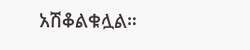አሽቆልቁሏል።